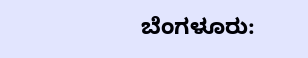ಬೆಂಗಳೂರು: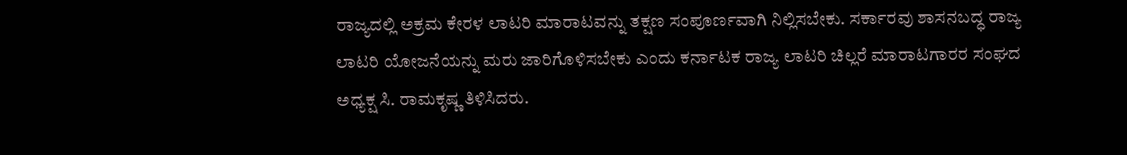ರಾಜ್ಯದಲ್ಲಿ ಅಕ್ರಮ ಕೇರಳ ಲಾಟರಿ ಮಾರಾಟವನ್ನು ತಕ್ಷಣ ಸಂಪೂರ್ಣವಾಗಿ ನಿಲ್ಲಿಸಬೇಕು. ಸರ್ಕಾರವು ಶಾಸನಬದ್ಧ ರಾಜ್ಯ ಲಾಟರಿ ಯೋಜನೆಯನ್ನು ಮರು ಜಾರಿಗೊಳಿಸಬೇಕು ಎಂದು ಕರ್ನಾಟಕ ರಾಜ್ಯ ಲಾಟರಿ ಚಿಲ್ಲರೆ ಮಾರಾಟಗಾರರ ಸಂಘದ ಅಧ್ಯಕ್ಷ ಸಿ. ರಾಮಕೃಷ್ಣ ತಿಳಿಸಿದರು.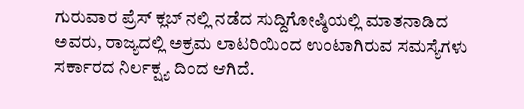ಗುರುವಾರ ಪ್ರೆಸ್ ಕ್ಲಬ್ ನಲ್ಲಿ ನಡೆದ ಸುದ್ದಿಗೋಷ್ಠಿಯಲ್ಲಿ ಮಾತನಾಡಿದ ಅವರು, ರಾಜ್ಯದಲ್ಲಿ ಅಕ್ರಮ ಲಾಟರಿಯಿಂದ ಉಂಟಾಗಿರುವ ಸಮಸ್ಯೆಗಳು ಸರ್ಕಾರದ ನಿರ್ಲಕ್ಷ್ಯ ದಿಂದ ಆಗಿದೆ.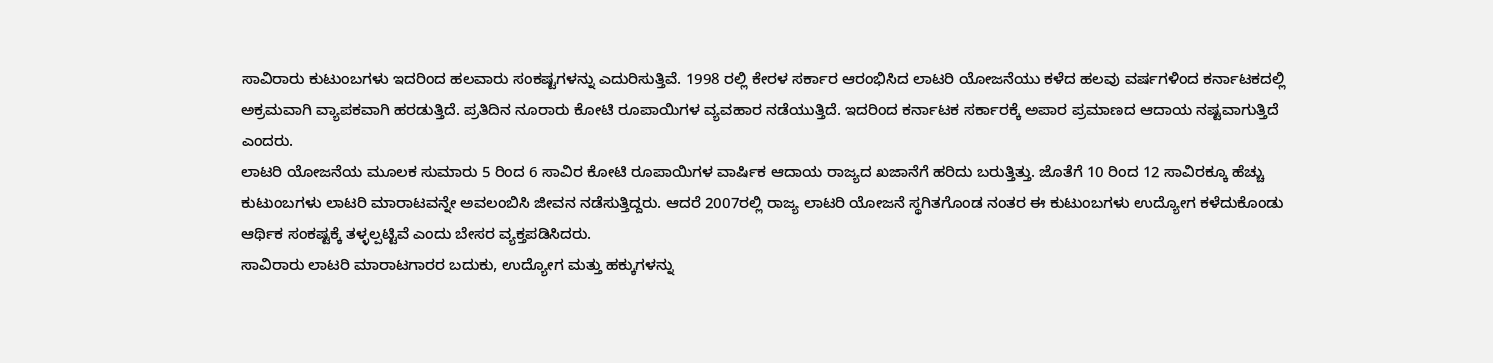ಸಾವಿರಾರು ಕುಟುಂಬಗಳು ಇದರಿಂದ ಹಲವಾರು ಸಂಕಷ್ಟಗಳನ್ನು ಎದುರಿಸುತ್ತಿವೆ. 1998 ರಲ್ಲಿ ಕೇರಳ ಸರ್ಕಾರ ಆರಂಭಿಸಿದ ಲಾಟರಿ ಯೋಜನೆಯು ಕಳೆದ ಹಲವು ವರ್ಷಗಳಿಂದ ಕರ್ನಾಟಕದಲ್ಲಿ ಅಕ್ರಮವಾಗಿ ವ್ಯಾಪಕವಾಗಿ ಹರಡುತ್ತಿದೆ. ಪ್ರತಿದಿನ ನೂರಾರು ಕೋಟಿ ರೂಪಾಯಿಗಳ ವ್ಯವಹಾರ ನಡೆಯುತ್ತಿದೆ. ಇದರಿಂದ ಕರ್ನಾಟಕ ಸರ್ಕಾರಕ್ಕೆ ಅಪಾರ ಪ್ರಮಾಣದ ಆದಾಯ ನಷ್ಟವಾಗುತ್ತಿದೆ ಎಂದರು.
ಲಾಟರಿ ಯೋಜನೆಯ ಮೂಲಕ ಸುಮಾರು 5 ರಿಂದ 6 ಸಾವಿರ ಕೋಟಿ ರೂಪಾಯಿಗಳ ವಾರ್ಷಿಕ ಆದಾಯ ರಾಜ್ಯದ ಖಜಾನೆಗೆ ಹರಿದು ಬರುತ್ತಿತ್ತು. ಜೊತೆಗೆ 10 ರಿಂದ 12 ಸಾವಿರಕ್ಕೂ ಹೆಚ್ಚು ಕುಟುಂಬಗಳು ಲಾಟರಿ ಮಾರಾಟವನ್ನೇ ಅವಲಂಬಿಸಿ ಜೀವನ ನಡೆಸುತ್ತಿದ್ದರು. ಆದರೆ 2007ರಲ್ಲಿ ರಾಜ್ಯ ಲಾಟರಿ ಯೋಜನೆ ಸ್ಥಗಿತಗೊಂಡ ನಂತರ ಈ ಕುಟುಂಬಗಳು ಉದ್ಯೋಗ ಕಳೆದುಕೊಂಡು ಆರ್ಥಿಕ ಸಂಕಷ್ಟಕ್ಕೆ ತಳ್ಳಲ್ಪಟ್ಟಿವೆ ಎಂದು ಬೇಸರ ವ್ಯಕ್ತಪಡಿಸಿದರು.
ಸಾವಿರಾರು ಲಾಟರಿ ಮಾರಾಟಗಾರರ ಬದುಕು, ಉದ್ಯೋಗ ಮತ್ತು ಹಕ್ಕುಗಳನ್ನು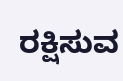ರಕ್ಷಿಸುವ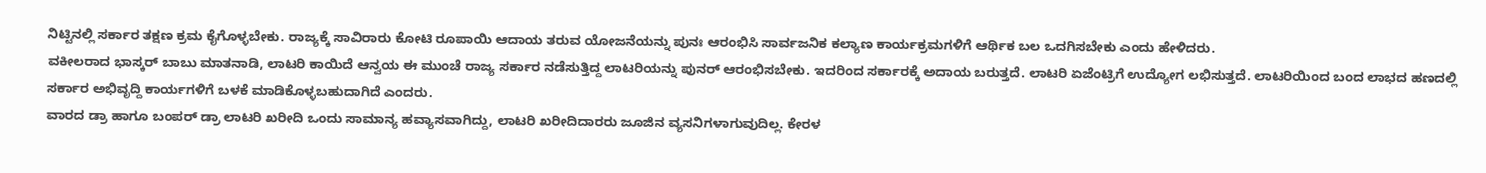ನಿಟ್ಟಿನಲ್ಲಿ ಸರ್ಕಾರ ತಕ್ಷಣ ಕ್ರಮ ಕೈಗೊಳ್ಳಬೇಕು. ರಾಜ್ಯಕ್ಕೆ ಸಾವಿರಾರು ಕೋಟಿ ರೂಪಾಯಿ ಆದಾಯ ತರುವ ಯೋಜನೆಯನ್ನು ಪುನಃ ಆರಂಭಿಸಿ ಸಾರ್ವಜನಿಕ ಕಲ್ಯಾಣ ಕಾರ್ಯಕ್ರಮಗಳಿಗೆ ಆರ್ಥಿಕ ಬಲ ಒದಗಿಸಬೇಕು ಎಂದು ಹೇಳಿದರು.
ವಕೀಲರಾದ ಭಾಸ್ಕರ್ ಬಾಬು ಮಾತನಾಡಿ, ಲಾಟರಿ ಕಾಯಿದೆ ಆನ್ವಯ ಈ ಮುಂಚೆ ರಾಜ್ಯ ಸರ್ಕಾರ ನಡೆಸುತ್ತಿದ್ದ ಲಾಟರಿಯನ್ನು ಪುನರ್ ಆರಂಭಿಸಬೇಕು. ಇದರಿಂದ ಸರ್ಕಾರಕ್ಕೆ ಅದಾಯ ಬರುತ್ತದೆ. ಲಾಟರಿ ಏಜೆಂಟ್ರಿಗೆ ಉದ್ಯೋಗ ಲಭಿಸುತ್ತದೆ. ಲಾಟರಿಯಿಂದ ಬಂದ ಲಾಭದ ಹಣದಲ್ಲಿ ಸರ್ಕಾರ ಅಭಿವೃದ್ದಿ ಕಾರ್ಯಗಳಿಗೆ ಬಳಕೆ ಮಾಡಿಕೊಳ್ಳಬಹುದಾಗಿದೆ ಎಂದರು.
ವಾರದ ಡ್ರಾ ಹಾಗೂ ಬಂಪರ್ ಡ್ರಾ ಲಾಟರಿ ಖರೀದಿ ಒಂದು ಸಾಮಾನ್ಯ ಹವ್ಯಾಸವಾಗಿದ್ದು, ಲಾಟರಿ ಖರೀದಿದಾರರು ಜೂಜಿನ ವ್ಯಸನಿಗಳಾಗುವುದಿಲ್ಲ. ಕೇರಳ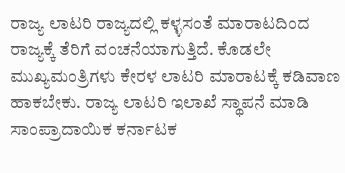ರಾಜ್ಯ ಲಾಟರಿ ರಾಜ್ಯದಲ್ಲಿ ಕಳ್ಳಸಂತೆ ಮಾರಾಟದಿಂದ ರಾಜ್ಯಕ್ಕೆ ತೆರಿಗೆ ವಂಚನೆಯಾಗುತ್ತಿದೆ. ಕೊಡಲೇ ಮುಖ್ಯಮಂತ್ರಿಗಳು ಕೇರಳ ಲಾಟರಿ ಮಾರಾಟಕ್ಕೆ ಕಡಿವಾಣ ಹಾಕಬೇಕು. ರಾಜ್ಯ ಲಾಟರಿ ಇಲಾಖೆ ಸ್ಥಾಪನೆ ಮಾಡಿ ಸಾಂಪ್ರಾದಾಯಿಕ ಕರ್ನಾಟಕ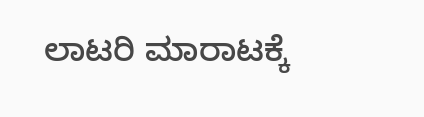ಲಾಟರಿ ಮಾರಾಟಕ್ಕೆ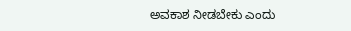ಅವಕಾಶ ನೀಡಬೇಕು ಎಂದು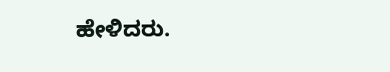ಹೇಳಿದರು.